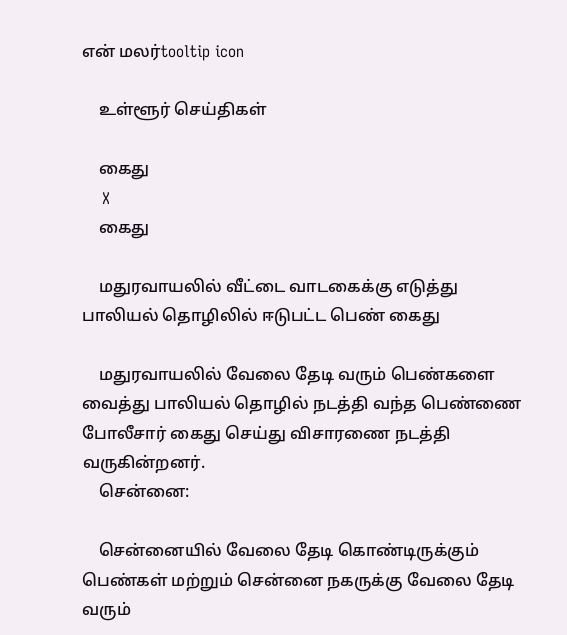என் மலர்tooltip icon

    உள்ளூர் செய்திகள்

    கைது
    X
    கைது

    மதுரவாயலில் வீட்டை வாடகைக்கு எடுத்து பாலியல் தொழிலில் ஈடுபட்ட பெண் கைது

    மதுரவாயலில் வேலை தேடி வரும் பெண்களை வைத்து பாலியல் தொழில் நடத்தி வந்த பெண்ணை போலீசார் கைது செய்து விசாரணை நடத்தி வருகின்றனர்.
    சென்னை:

    சென்னையில் வேலை தேடி கொண்டிருக்கும் பெண்கள் மற்றும் சென்னை நகருக்கு வேலை தேடி வரும்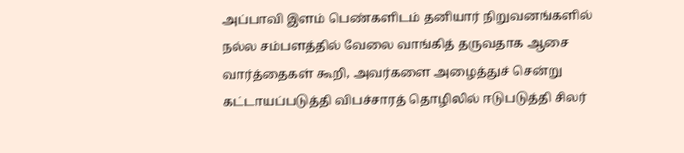அப்பாவி இளம் பெண்களிடம் தனியார் நிறுவனங்களில் நல்ல சம்பளத்தில் வேலை வாங்கித் தருவதாக ஆசை வார்த்தைகள் கூறி, அவர்களை அழைத்துச் சென்று கட்டாயப்படுத்தி விபச்சாரத் தொழிலில் ஈடுபடுத்தி சிலர்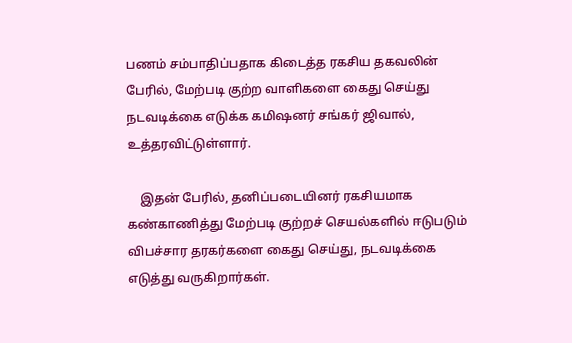பணம் சம்பாதிப்பதாக கிடைத்த ரகசிய தகவலின் பேரில், மேற்படி குற்ற வாளிகளை கைது செய்து நடவடிக்கை எடுக்க கமிஷனர் சங்கர் ஜிவால், உத்தரவிட்டுள்ளார்.

    இதன் பேரில், தனிப்படையினர் ரகசியமாக கண்காணித்து மேற்படி குற்றச் செயல்களில் ஈடுபடும் விபச்சார தரகர்களை கைது செய்து, நடவடிக்கை எடுத்து வருகிறார்கள்.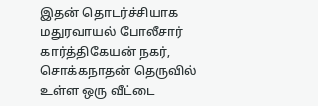இதன் தொடர்ச்சியாக மதுரவாயல் போலீசார் கார்த்திகேயன் நகர், சொக்கநாதன் தெருவில் உள்ள ஒரு வீட்டை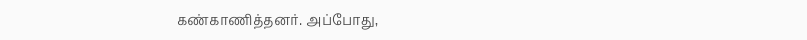கண்காணித்தனர். அப்போது,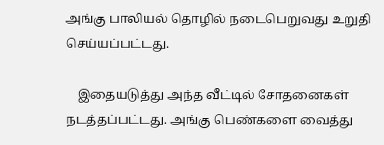அங்கு பாலியல் தொழில் நடைபெறுவது உறுதி செய்யப்பட்டது.

    இதையடுத்து அந்த வீட்டில் சோதனைகள் நடத்தப்பட்டது. அங்கு பெண்களை வைத்து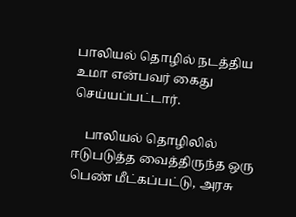பாலியல் தொழில் நடத்திய உமா என்பவர் கைது செய்யப்பட்டார்.

    பாலியல் தொழிலில் ஈடுபடுத்த வைத்திருந்த ஒரு பெண் மீட்கப்பட்டு, அரசு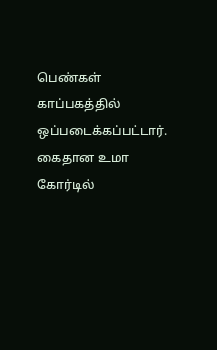பெண்கள் காப்பகத்தில் ஒப்படைக்கப்பட்டார். கைதான உமா கோர்டில்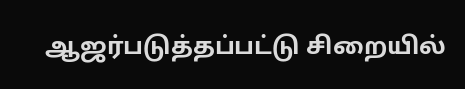ஆஜர்படுத்தப்பட்டு சிறையில்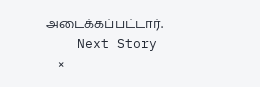அடைக்கப்பட்டார்.
    Next Story
    ×